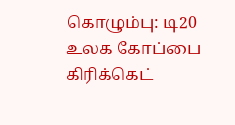கொழும்பு: டி20 உலக கோப்பை கிரிக்கெட்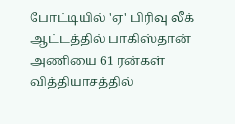போட்டியில் 'ஏ' பிரிவு லீக் ஆட்டத்தில் பாகிஸ்தான் அணியை 61 ரன்கள் வித்தியாசத்தில்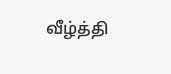வீழ்த்தி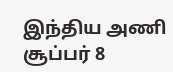இந்திய அணி சூப்பர் 8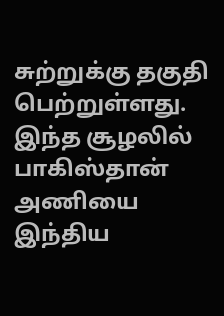சுற்றுக்கு தகுதி பெற்றுள்ளது. இந்த சூழலில் பாகிஸ்தான் அணியை இந்திய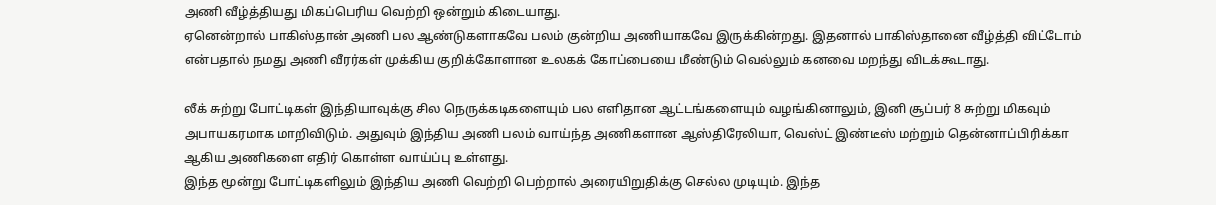அணி வீழ்த்தியது மிகப்பெரிய வெற்றி ஒன்றும் கிடையாது.
ஏனென்றால் பாகிஸ்தான் அணி பல ஆண்டுகளாகவே பலம் குன்றிய அணியாகவே இருக்கின்றது. இதனால் பாகிஸ்தானை வீழ்த்தி விட்டோம் என்பதால் நமது அணி வீரர்கள் முக்கிய குறிக்கோளான உலகக் கோப்பையை மீண்டும் வெல்லும் கனவை மறந்து விடக்கூடாது.

லீக் சுற்று போட்டிகள் இந்தியாவுக்கு சில நெருக்கடிகளையும் பல எளிதான ஆட்டங்களையும் வழங்கினாலும், இனி சூப்பர் 8 சுற்று மிகவும் அபாயகரமாக மாறிவிடும். அதுவும் இந்திய அணி பலம் வாய்ந்த அணிகளான ஆஸ்திரேலியா, வெஸ்ட் இண்டீஸ் மற்றும் தென்னாப்பிரிக்கா ஆகிய அணிகளை எதிர் கொள்ள வாய்ப்பு உள்ளது.
இந்த மூன்று போட்டிகளிலும் இந்திய அணி வெற்றி பெற்றால் அரையிறுதிக்கு செல்ல முடியும். இந்த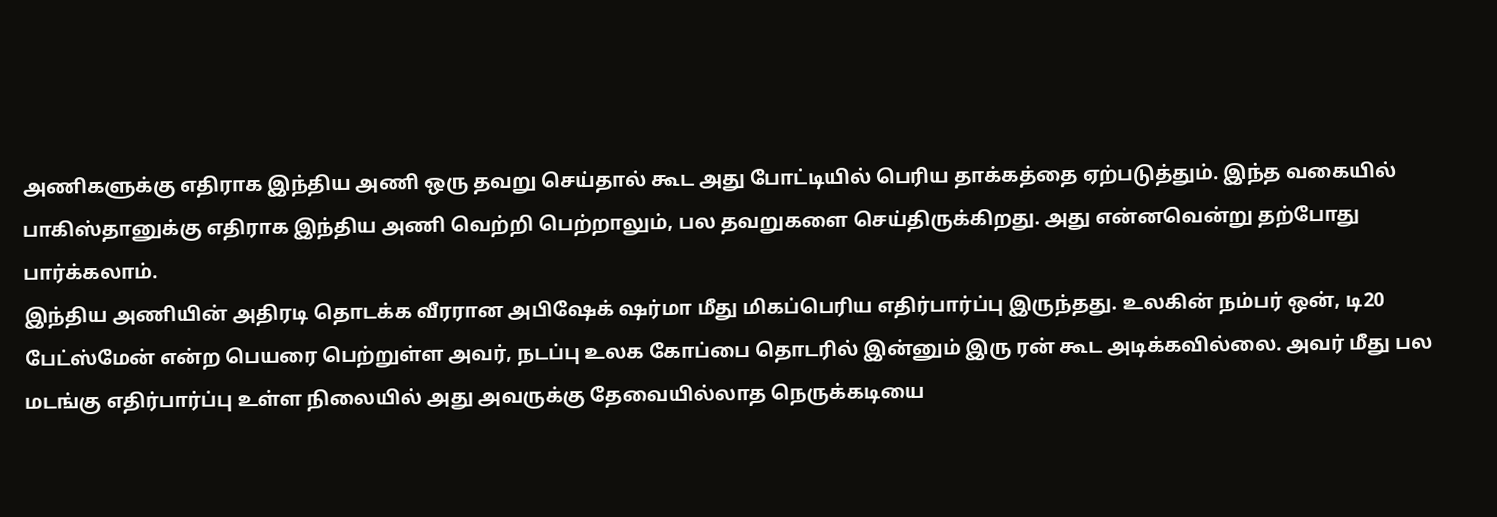அணிகளுக்கு எதிராக இந்திய அணி ஒரு தவறு செய்தால் கூட அது போட்டியில் பெரிய தாக்கத்தை ஏற்படுத்தும். இந்த வகையில் பாகிஸ்தானுக்கு எதிராக இந்திய அணி வெற்றி பெற்றாலும், பல தவறுகளை செய்திருக்கிறது. அது என்னவென்று தற்போது பார்க்கலாம்.
இந்திய அணியின் அதிரடி தொடக்க வீரரான அபிஷேக் ஷர்மா மீது மிகப்பெரிய எதிர்பார்ப்பு இருந்தது. உலகின் நம்பர் ஒன், டி20 பேட்ஸ்மேன் என்ற பெயரை பெற்றுள்ள அவர், நடப்பு உலக கோப்பை தொடரில் இன்னும் இரு ரன் கூட அடிக்கவில்லை. அவர் மீது பல மடங்கு எதிர்பார்ப்பு உள்ள நிலையில் அது அவருக்கு தேவையில்லாத நெருக்கடியை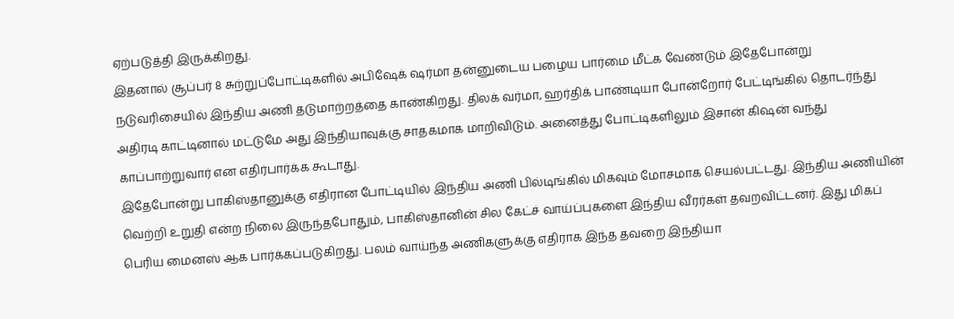ஏற்படுத்தி இருக்கிறது.
இதனால் சூப்பர் 8 சுற்றுப்போட்டிகளில் அபிஷேக் ஷர்மா தன்னுடைய பழைய பார்மை மீட்க வேண்டும் இதேபோன்று நடுவரிசையில் இந்திய அணி தடுமாற்றத்தை காண்கிறது. திலக் வர்மா, ஹர்திக் பாண்டியா போன்றோர் பேட்டிங்கில் தொடர்ந்து அதிரடி காட்டினால் மட்டுமே அது இந்தியாவுக்கு சாதகமாக மாறிவிடும். அனைத்து போட்டிகளிலும் இசான் கிஷன் வந்து காப்பாற்றுவார் என எதிர்பார்க்க கூடாது.
இதேபோன்று பாகிஸ்தானுக்கு எதிரான போட்டியில் இந்திய அணி பில்டிங்கில் மிகவும் மோசமாக செயல்பட்டது. இந்திய அணியின் வெற்றி உறுதி என்ற நிலை இருந்தபோதும், பாகிஸ்தானின் சில கேட்ச் வாய்ப்புகளை இந்திய வீரர்கள் தவறவிட்டனர். இது மிகப் பெரிய மைனஸ் ஆக பார்க்கப்படுகிறது. பலம் வாய்ந்த அணிகளுக்கு எதிராக இந்த தவறை இந்தியா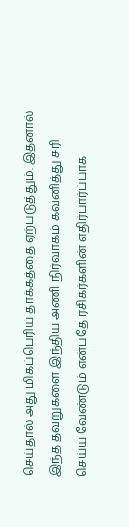செய்தால் அது மிகப்பெரிய தாக்கத்தை ஏற்படுத்தும். இதனால் இந்த தவறுகளை இந்திய அணி நிர்வாகம் கவனித்து சரி செய்ய வேண்டும் என்பதே ரசிகர்களின் எதிர்பார்ப்பாக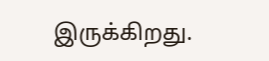இருக்கிறது.